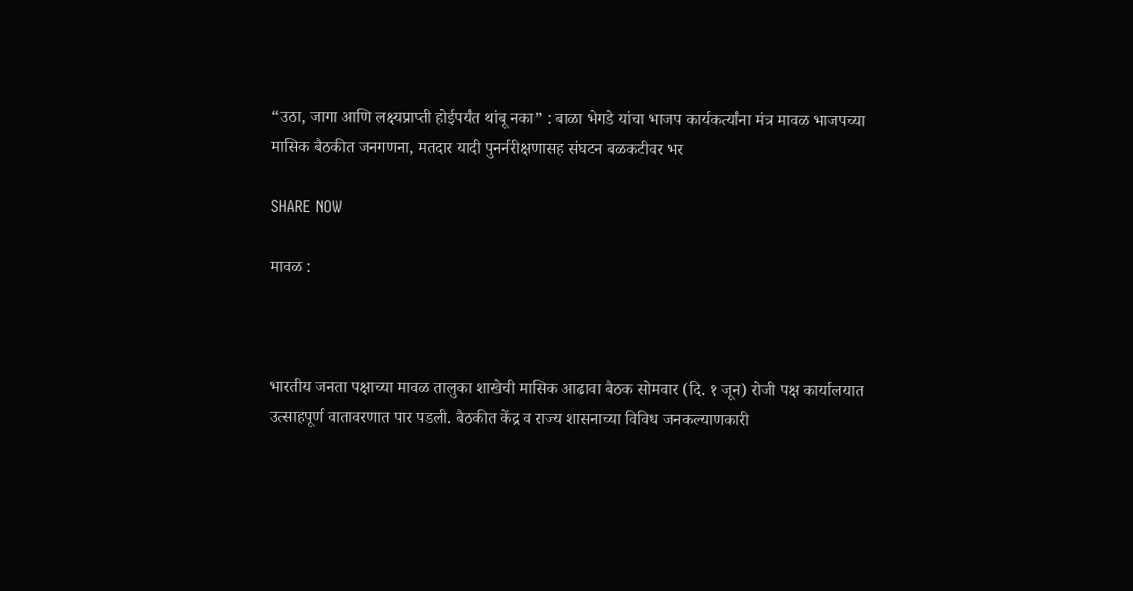“उठा, जागा आणि लक्ष्यप्राप्ती होईपर्यंत थांबू नका” : बाळा भेगडे यांचा भाजप कार्यकर्त्यांना मंत्र मावळ भाजपच्या मासिक बैठकीत जनगणना, मतदार यादी पुनर्नरीक्षणासह संघटन बळकटीवर भर

SHARE NOW

मावळ :



भारतीय जनता पक्षाच्या मावळ तालुका शाखेची मासिक आढावा बैठक सोमवार (दि. १ जून) रोजी पक्ष कार्यालयात उत्साहपूर्ण वातावरणात पार पडली. बैठकीत केंद्र व राज्य शासनाच्या विविध जनकल्याणकारी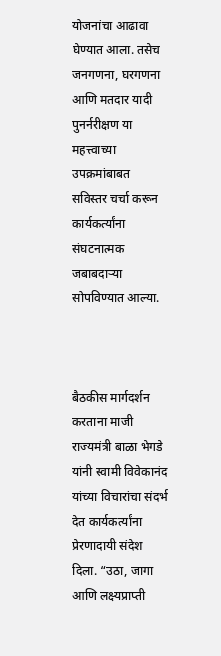योजनांचा आढावा घेण्यात आला. तसेच जनगणना, घरगणना आणि मतदार यादी पुनर्नरीक्षण या महत्त्वाच्या उपक्रमांबाबत सविस्तर चर्चा करून कार्यकर्त्यांना संघटनात्मक जबाबदाऱ्या सोपविण्यात आल्या.



बैठकीस मार्गदर्शन करताना माजी राज्यमंत्री बाळा भेगडे यांनी स्वामी विवेकानंद यांच्या विचारांचा संदर्भ देत कार्यकर्त्यांना प्रेरणादायी संदेश दिला. “उठा, जागा आणि लक्ष्यप्राप्ती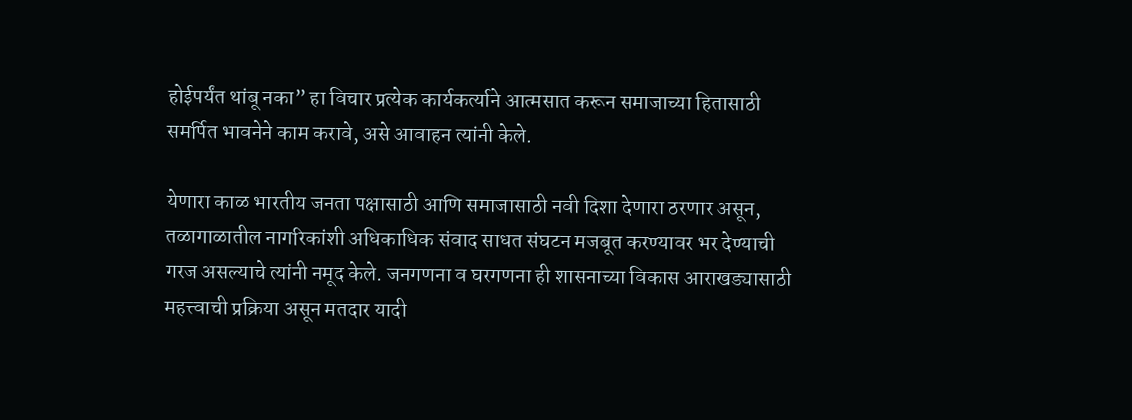होईपर्यंत थांबू नका” हा विचार प्रत्येक कार्यकर्त्याने आत्मसात करून समाजाच्या हितासाठी समर्पित भावनेने काम करावे, असे आवाहन त्यांनी केले.

येणारा काळ भारतीय जनता पक्षासाठी आणि समाजासाठी नवी दिशा देणारा ठरणार असून, तळागाळातील नागरिकांशी अधिकाधिक संवाद साधत संघटन मजबूत करण्यावर भर देण्याची गरज असल्याचे त्यांनी नमूद केले. जनगणना व घरगणना ही शासनाच्या विकास आराखड्यासाठी महत्त्वाची प्रक्रिया असून मतदार यादी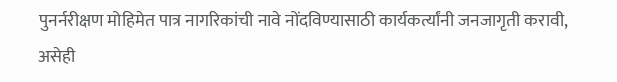पुनर्नरीक्षण मोहिमेत पात्र नागरिकांची नावे नोंदविण्यासाठी कार्यकर्त्यांनी जनजागृती करावी, असेही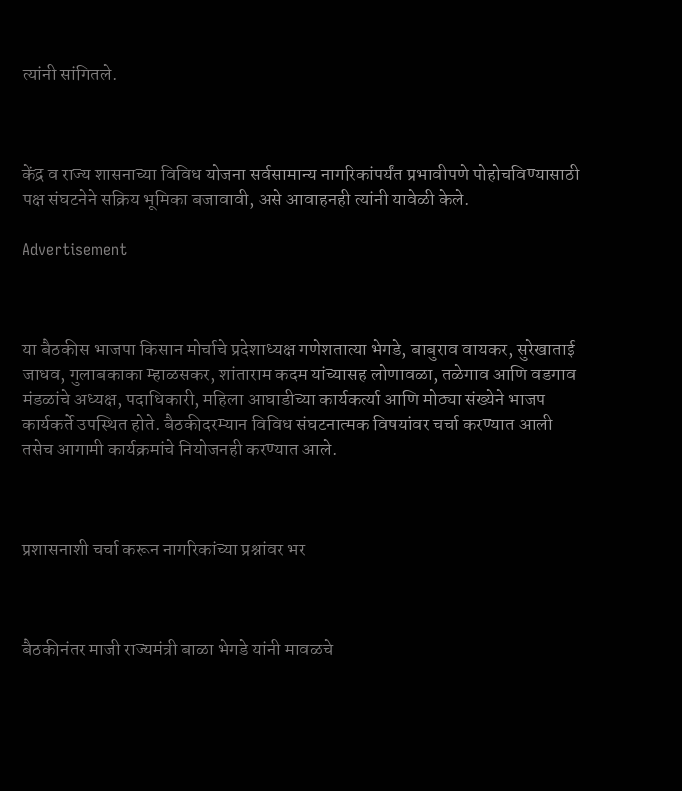त्यांनी सांगितले.



केंद्र व राज्य शासनाच्या विविध योजना सर्वसामान्य नागरिकांपर्यंत प्रभावीपणे पोहोचविण्यासाठी पक्ष संघटनेने सक्रिय भूमिका बजावावी, असे आवाहनही त्यांनी यावेळी केले.

Advertisement



या बैठकीस भाजपा किसान मोर्चाचे प्रदेशाध्यक्ष गणेशतात्या भेगडे, बाबुराव वायकर, सुरेखाताई जाधव, गुलाबकाका म्हाळसकर, शांताराम कदम यांच्यासह लोणावळा, तळेगाव आणि वडगाव मंडळांचे अध्यक्ष, पदाधिकारी, महिला आघाडीच्या कार्यकर्त्या आणि मोठ्या संख्येने भाजप कार्यकर्ते उपस्थित होते. बैठकीदरम्यान विविध संघटनात्मक विषयांवर चर्चा करण्यात आली तसेच आगामी कार्यक्रमांचे नियोजनही करण्यात आले.



प्रशासनाशी चर्चा करून नागरिकांच्या प्रश्नांवर भर



बैठकीनंतर माजी राज्यमंत्री बाळा भेगडे यांनी मावळचे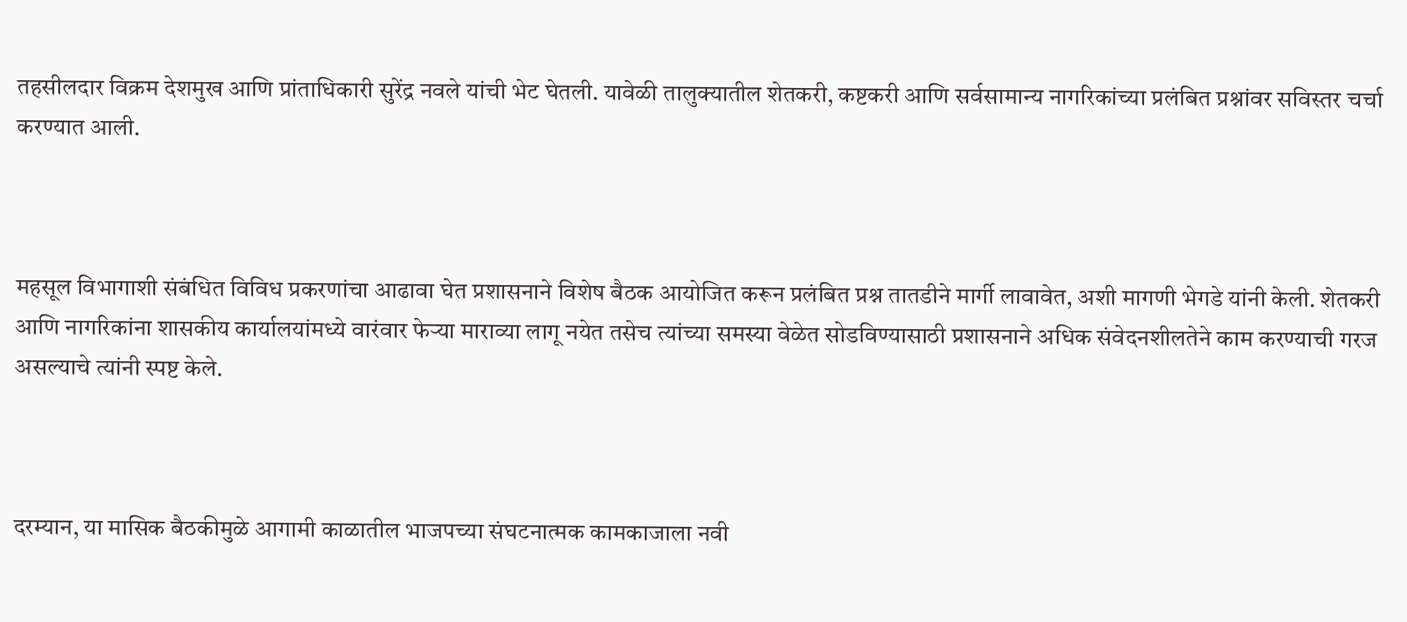तहसीलदार विक्रम देशमुख आणि प्रांताधिकारी सुरेंद्र नवले यांची भेट घेतली. यावेळी तालुक्यातील शेतकरी, कष्टकरी आणि सर्वसामान्य नागरिकांच्या प्रलंबित प्रश्नांवर सविस्तर चर्चा करण्यात आली.



महसूल विभागाशी संबंधित विविध प्रकरणांचा आढावा घेत प्रशासनाने विशेष बैठक आयोजित करून प्रलंबित प्रश्न तातडीने मार्गी लावावेत, अशी मागणी भेगडे यांनी केली. शेतकरी आणि नागरिकांना शासकीय कार्यालयांमध्ये वारंवार फेऱ्या माराव्या लागू नयेत तसेच त्यांच्या समस्या वेळेत सोडविण्यासाठी प्रशासनाने अधिक संवेदनशीलतेने काम करण्याची गरज असल्याचे त्यांनी स्पष्ट केले.



दरम्यान, या मासिक बैठकीमुळे आगामी काळातील भाजपच्या संघटनात्मक कामकाजाला नवी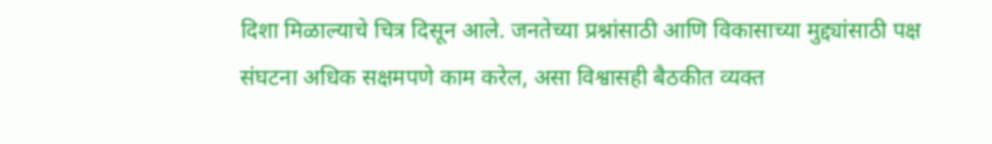दिशा मिळाल्याचे चित्र दिसून आले. जनतेच्या प्रश्नांसाठी आणि विकासाच्या मुद्द्यांसाठी पक्ष संघटना अधिक सक्षमपणे काम करेल, असा विश्वासही बैठकीत व्यक्त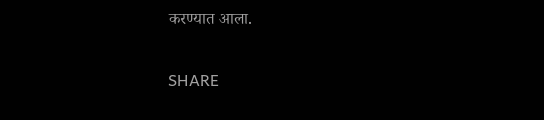करण्यात आला.


SHARE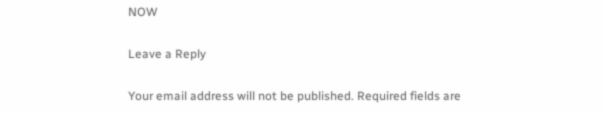NOW

Leave a Reply

Your email address will not be published. Required fields are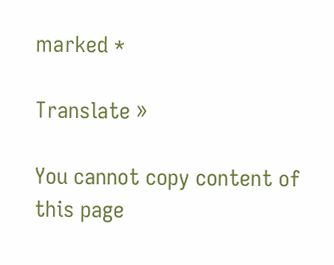marked *

Translate »

You cannot copy content of this page